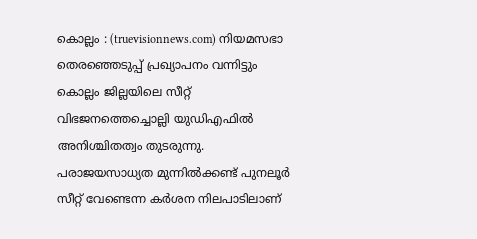കൊല്ലം : (truevisionnews.com) നിയമസഭാ തെരഞ്ഞെടുപ്പ് പ്രഖ്യാപനം വന്നിട്ടും കൊല്ലം ജില്ലയിലെ സീറ്റ് വിഭജനത്തെച്ചൊല്ലി യുഡിഎഫിൽ അനിശ്ചിതത്വം തുടരുന്നു. പരാജയസാധ്യത മുന്നിൽക്കണ്ട് പുനലൂർ സീറ്റ് വേണ്ടെന്ന കർശന നിലപാടിലാണ്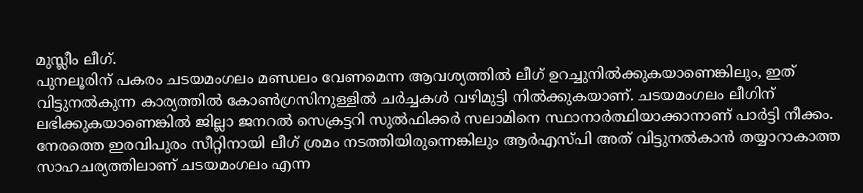മുസ്ലീം ലീഗ്.
പുനലൂരിന് പകരം ചടയമംഗലം മണ്ഡലം വേണമെന്ന ആവശ്യത്തിൽ ലീഗ് ഉറച്ചുനിൽക്കുകയാണെങ്കിലും, ഇത് വിട്ടുനൽകുന്ന കാര്യത്തിൽ കോൺഗ്രസിനുള്ളിൽ ചർച്ചകൾ വഴിമുട്ടി നിൽക്കുകയാണ്. ചടയമംഗലം ലീഗിന് ലഭിക്കുകയാണെങ്കിൽ ജില്ലാ ജനറൽ സെക്രട്ടറി സുൽഫിക്കർ സലാമിനെ സ്ഥാനാർത്ഥിയാക്കാനാണ് പാർട്ടി നീക്കം.
നേരത്തെ ഇരവിപുരം സീറ്റിനായി ലീഗ് ശ്രമം നടത്തിയിരുന്നെങ്കിലും ആർഎസ്പി അത് വിട്ടുനൽകാൻ തയ്യാറാകാത്ത സാഹചര്യത്തിലാണ് ചടയമംഗലം എന്ന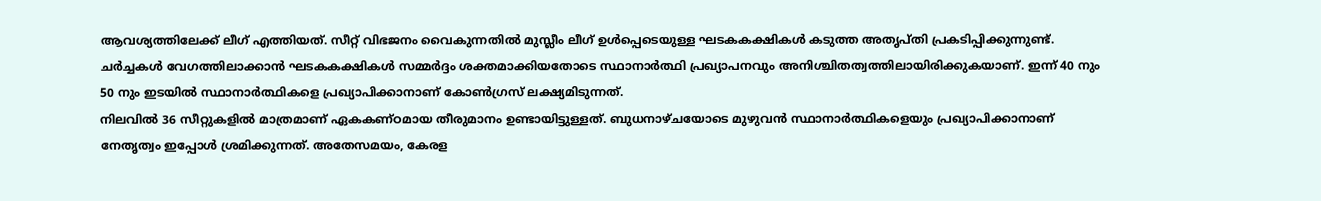ആവശ്യത്തിലേക്ക് ലീഗ് എത്തിയത്. സീറ്റ് വിഭജനം വൈകുന്നതിൽ മുസ്ലീം ലീഗ് ഉൾപ്പെടെയുള്ള ഘടകകക്ഷികൾ കടുത്ത അതൃപ്തി പ്രകടിപ്പിക്കുന്നുണ്ട്.
ചർച്ചകൾ വേഗത്തിലാക്കാൻ ഘടകകക്ഷികൾ സമ്മർദ്ദം ശക്തമാക്കിയതോടെ സ്ഥാനാർത്ഥി പ്രഖ്യാപനവും അനിശ്ചിതത്വത്തിലായിരിക്കുകയാണ്. ഇന്ന് 40 നും 50 നും ഇടയിൽ സ്ഥാനാർത്ഥികളെ പ്രഖ്യാപിക്കാനാണ് കോൺഗ്രസ് ലക്ഷ്യമിടുന്നത്.
നിലവിൽ 36 സീറ്റുകളിൽ മാത്രമാണ് ഏകകണ്ഠമായ തീരുമാനം ഉണ്ടായിട്ടുള്ളത്. ബുധനാഴ്ചയോടെ മുഴുവൻ സ്ഥാനാർത്ഥികളെയും പ്രഖ്യാപിക്കാനാണ് നേതൃത്വം ഇപ്പോൾ ശ്രമിക്കുന്നത്. അതേസമയം, കേരള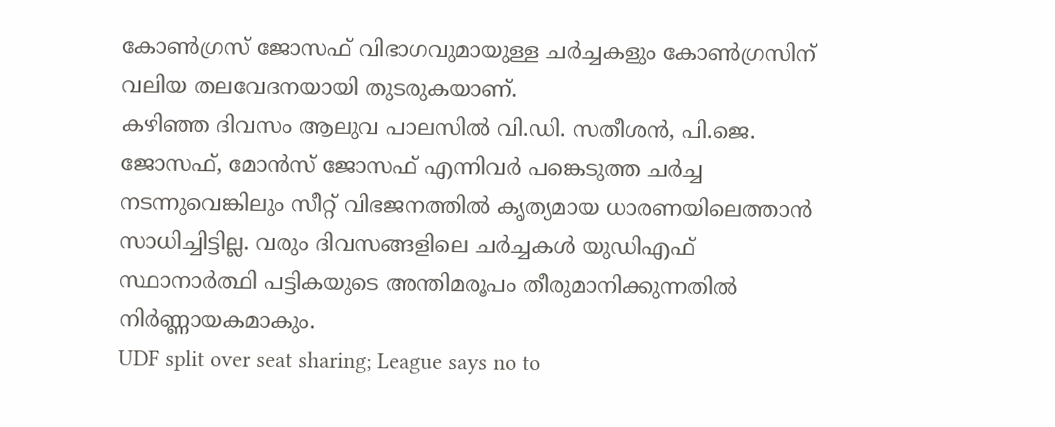കോൺഗ്രസ് ജോസഫ് വിഭാഗവുമായുള്ള ചർച്ചകളും കോൺഗ്രസിന് വലിയ തലവേദനയായി തുടരുകയാണ്.
കഴിഞ്ഞ ദിവസം ആലുവ പാലസിൽ വി.ഡി. സതീശൻ, പി.ജെ. ജോസഫ്, മോൻസ് ജോസഫ് എന്നിവർ പങ്കെടുത്ത ചർച്ച നടന്നുവെങ്കിലും സീറ്റ് വിഭജനത്തിൽ കൃത്യമായ ധാരണയിലെത്താൻ സാധിച്ചിട്ടില്ല. വരും ദിവസങ്ങളിലെ ചർച്ചകൾ യുഡിഎഫ് സ്ഥാനാർത്ഥി പട്ടികയുടെ അന്തിമരൂപം തീരുമാനിക്കുന്നതിൽ നിർണ്ണായകമാകും.
UDF split over seat sharing; League says no to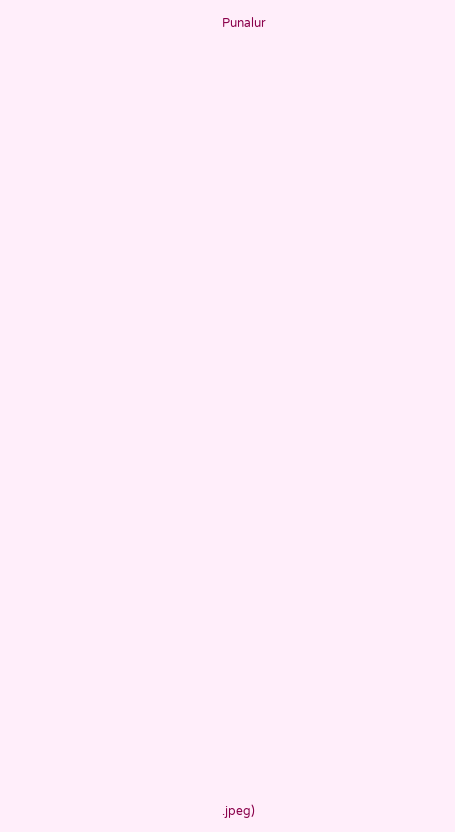Punalur

































.jpeg)